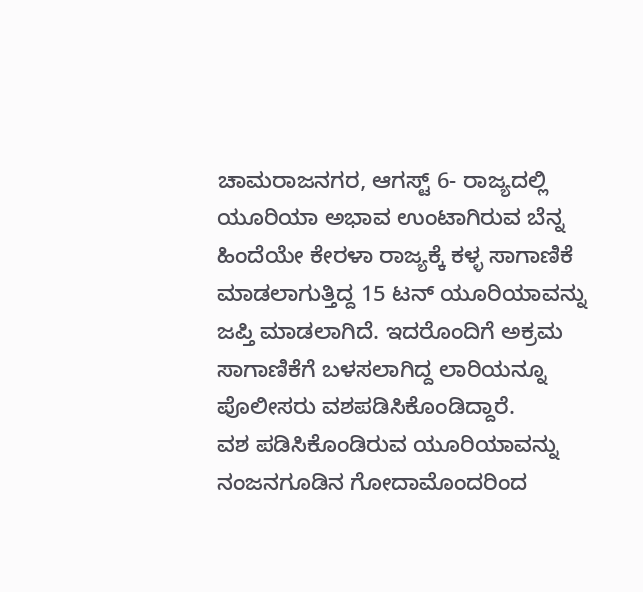ಚಾಮರಾಜನಗರ, ಆಗಸ್ಟ್ 6- ರಾಜ್ಯದಲ್ಲಿ ಯೂರಿಯಾ ಅಭಾವ ಉಂಟಾಗಿರುವ ಬೆನ್ನ ಹಿಂದೆಯೇ ಕೇರಳಾ ರಾಜ್ಯಕ್ಕೆ ಕಳ್ಳ ಸಾಗಾಣಿಕೆ ಮಾಡಲಾಗುತ್ತಿದ್ದ 15 ಟನ್ ಯೂರಿಯಾವನ್ನು ಜಪ್ತಿ ಮಾಡಲಾಗಿದೆ. ಇದರೊಂದಿಗೆ ಅಕ್ರಮ ಸಾಗಾಣಿಕೆಗೆ ಬಳಸಲಾಗಿದ್ದ ಲಾರಿಯನ್ನೂ ಪೊಲೀಸರು ವಶಪಡಿಸಿಕೊಂಡಿದ್ದಾರೆ.
ವಶ ಪಡಿಸಿಕೊಂಡಿರುವ ಯೂರಿಯಾವನ್ನು ನಂಜನಗೂಡಿನ ಗೋದಾಮೊಂದರಿಂದ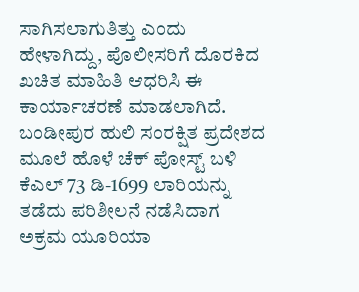ಸಾಗಿಸಲಾಗುತಿತ್ತು ಎಂದು ಹೇಳಾಗಿದ್ದು, ಪೊಲೀಸರಿಗೆ ದೊರಕಿದ ಖಚಿತ ಮಾಹಿತಿ ಆಧರಿಸಿ ಈ ಕಾರ್ಯಾಚರಣೆ ಮಾಡಲಾಗಿದೆ. ಬಂಡೀಪುರ ಹುಲಿ ಸಂರಕ್ಷಿತ ಪ್ರದೇಶದ ಮೂಲೆ ಹೊಳೆ ಚೆಕ್ ಪೋಸ್ಟ್ ಬಳಿ ಕೆಎಲ್ 73 ಡಿ-1699 ಲಾರಿಯನ್ನು ತಡೆದು ಪರಿಶೀಲನೆ ನಡೆಸಿದಾಗ ಅಕ್ರಮ ಯೂರಿಯಾ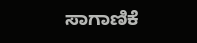ಸಾಗಾಣಿಕೆ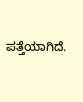ಪತ್ತೆಯಾಗಿದೆ.